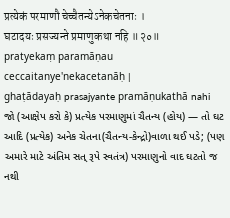प्रत्येकं परमाणौ चेच्चैतन्येऽनेकचेतनाः ।
घटादयः प्रसज्यन्ते प्रमाणुकथा नहि ॥२०॥
pratyekaṃ paramāṇau ceccaitanye'nekacetanāḥ |
ghaṭādayaḥ prasajyante pramāṇukathā nahi
જો (આક્ષેપ કરો કે) પ્રત્યેક પરમાણુમાં ચૈતન્ય (હોય) — તો ઘટ આદિ (પ્રત્યેક) અનેક ચેતના(ચૈતન્ય-કેન્દ્રો)વાળા થઈ પડે; (પણ અમારે માટે અંતિમ સત્ રૂપે સ્વતંત્ર) પરમાણુનો વાદ ઘટતો જ નથી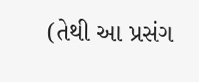(તેથી આ પ્રસંગ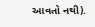આવતો નથી).